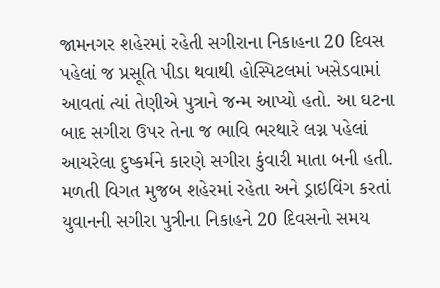જામનગર શહેરમાં રહેતી સગીરાના નિકાહના 20 દિવસ પહેલાં જ પ્રસૂતિ પીડા થવાથી હોસ્પિટલમાં ખસેડવામાં આવતાં ત્યાં તેણીએ પુત્રાને જન્મ આપ્યો હતો. આ ઘટના બાદ સગીરા ઉપર તેના જ ભાવિ ભરથારે લગ્ન પહેલાં આચરેલા દુષ્કર્મને કારણે સગીરા કુંવારી માતા બની હતી.
મળતી વિગત મુજબ શહેરમાં રહેતા અને ડ્રાઇવિંગ કરતાં યુવાનની સગીરા પુત્રીના નિકાહને 20 દિવસનો સમય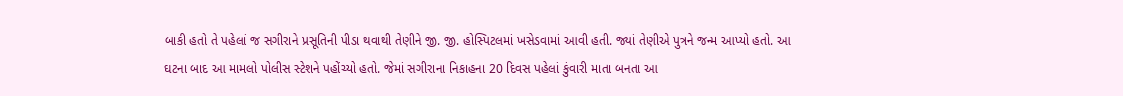બાકી હતો તે પહેલાં જ સગીરાને પ્રસૂતિની પીડા થવાથી તેણીને જી. જી. હોસ્પિટલમાં ખસેડવામાં આવી હતી. જ્યાં તેણીએ પુત્રને જન્મ આપ્યો હતો. આ ઘટના બાદ આ મામલો પોલીસ સ્ટેશને પહોંચ્યો હતો. જેમાં સગીરાના નિકાહના 20 દિવસ પહેલાં કુંવારી માતા બનતા આ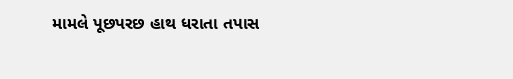મામલે પૂછપરછ હાથ ધરાતા તપાસ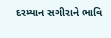દરમ્યાન સગીરાને ભાવિ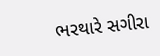ભરથારે સગીરા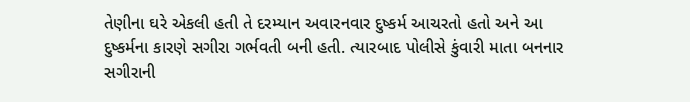તેણીના ઘરે એકલી હતી તે દરમ્યાન અવારનવાર દુષ્કર્મ આચરતો હતો અને આ દુષ્કર્મના કારણે સગીરા ગર્ભવતી બની હતી. ત્યારબાદ પોલીસે કુંવારી માતા બનનાર સગીરાની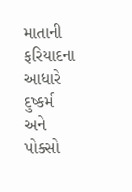માતાની ફરિયાદના આધારે દુષ્કર્મ અને પોક્સો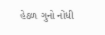હેઠળ ગુનો નોંધી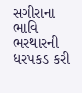સગીરાના ભાવિ ભરથારની ધરપકડ કરી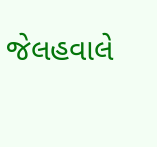જેલહવાલે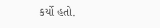કર્યો હતો.